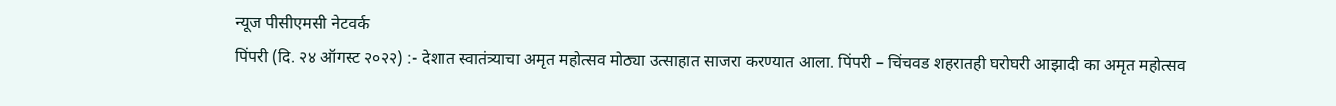न्यूज पीसीएमसी नेटवर्क
पिंपरी (दि. २४ ऑगस्ट २०२२) :- देशात स्वातंत्र्याचा अमृत महोत्सव मोठ्या उत्साहात साजरा करण्यात आला. पिंपरी – चिंचवड शहरातही घरोघरी आझादी का अमृत महोत्सव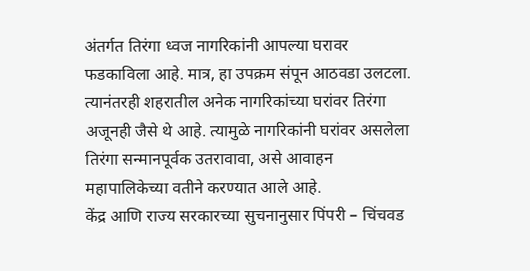अंतर्गत तिरंगा ध्वज नागरिकांनी आपल्या घरावर फडकाविला आहे. मात्र, हा उपक्रम संपून आठवडा उलटला. त्यानंतरही शहरातील अनेक नागरिकांच्या घरांवर तिरंगा अजूनही जैसे थे आहे. त्यामुळे नागरिकांनी घरांवर असलेला तिरंगा सन्मानपूर्वक उतरावावा, असे आवाहन महापालिकेच्या वतीने करण्यात आले आहे.
केंद्र आणि राज्य सरकारच्या सुचनानुसार पिंपरी – चिंचवड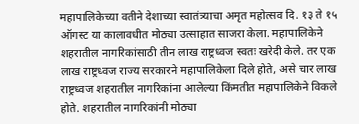महापालिकेच्या वतीने देशाच्या स्वातंत्र्याचा अमृत महोत्सव दि. १३ ते १५ ऑगस्ट या कालावधीत मोठ्या उत्साहात साजरा केला. महापालिकेने शहरातील नागरिकांसाठी तीन लाख राष्ट्रध्वज स्वतः खरेदी केले. तर एक लाख राष्ट्रध्वज राज्य सरकारने महापालिकेला दिले होते, असे चार लाख राष्ट्रध्वज शहरातील नागरिकांना आलेल्या किंमतीत महापालिकेने विकले होते. शहरातील नागरिकांनी मोठ्या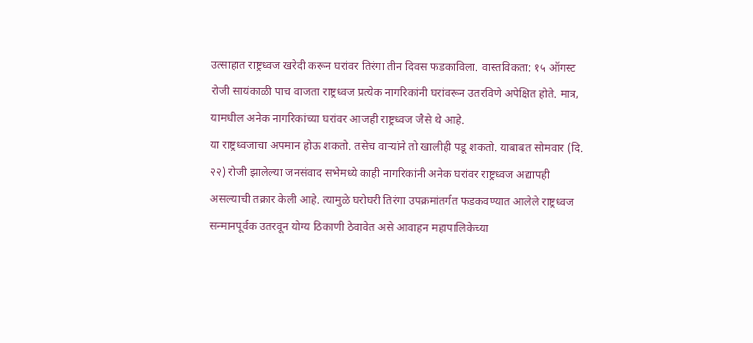उत्साहात राष्ट्रध्वज खरेदी करून घरांवर तिरंगा तीन दिवस फडकाविला. वास्तविकता: १५ ऑगस्ट रोजी सायंकाळी पाच वाजता राष्ट्रध्वज प्रत्येक नागरिकांनी घरांवरून उतरविणे अपेक्षित होते. मात्र, यामधील अनेक नागरिकांच्या घरांवर आजही राष्ट्रध्वज जैसे थे आहे.
या राष्ट्रध्वजाचा अपमान होऊ शकतो. तसेच वाऱ्यांने तो खालीही पडू शकतो. याबाबत सोमवार (दि. २२) रोजी झालेल्या जनसंवाद सभेमध्ये काही नागरिकांनी अनेक घरांवर राष्ट्रध्वज अद्यापही असल्याची तक्रार केली आहे. त्यामुळे घरोघरी तिरंगा उपक्रमांतर्गत फडकवण्यात आलेले राष्ट्रध्वज सन्मानपूर्वक उतरवून योग्य ठिकाणी ठेवावेत असे आवाहन महापालिकेच्या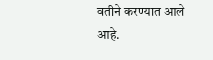वतीने करण्यात आले आहे.